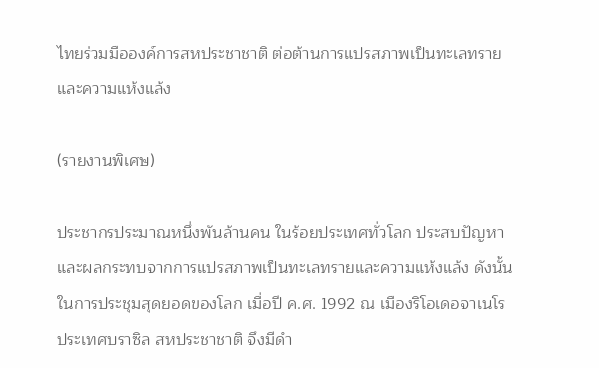ไทยร่วมมือองค์การสหประชาชาติ ต่อต้านการแปรสภาพเป็นทะเลทรายและความแห้งแล้ง

(รายงานพิเศษ)

ประชากรประมาณหนึ่งพันล้านคน ในร้อยประเทศทั่วโลก ประสบปัญหาและผลกระทบจากการแปรสภาพเป็นทะเลทรายและความแห้งแล้ง ดังนั้น ในการประชุมสุดยอดของโลก เมื่อปี ค.ศ. 1992 ณ เมืองริโอเดอจาเนโร ประเทศบราซิล สหประชาชาติ จึงมีดำ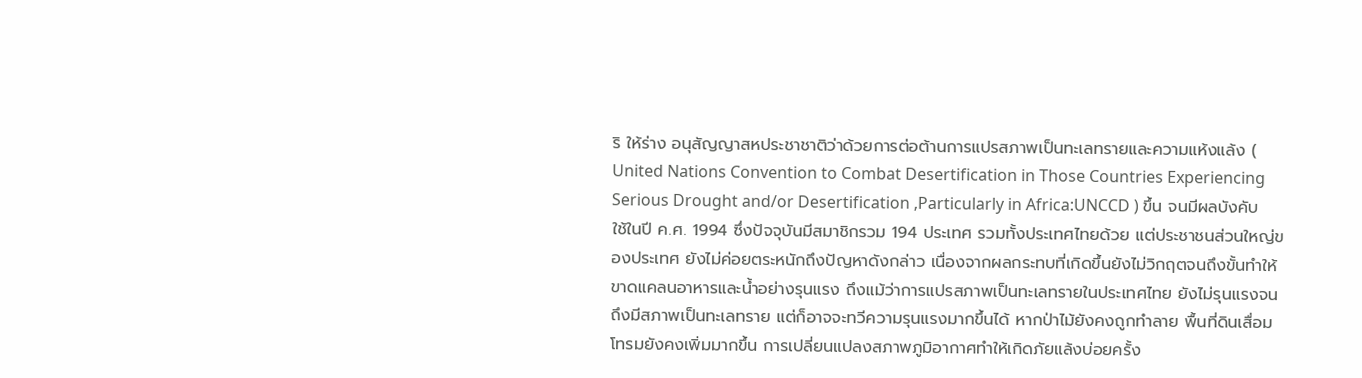ริ ให้ร่าง อนุสัญญาสหประชาชาติว่าด้วยการต่อต้านการแปรสภาพเป็นทะเลทรายและความแห้งแล้ง ( United Nations Convention to Combat Desertification in Those Countries Experiencing Serious Drought and/or Desertification ,Particularly in Africa:UNCCD ) ขึ้น จนมีผลบังคับใช้ในปี ค.ศ. 1994 ซึ่งปัจจุบันมีสมาชิกรวม 194 ประเทศ รวมทั้งประเทศไทยด้วย แต่ประชาชนส่วนใหญ่ของประเทศ ยังไม่ค่อยตระหนักถึงปัญหาดังกล่าว เนื่องจากผลกระทบที่เกิดขึ้นยังไม่วิกฤตจนถึงขั้นทำให้ขาดแคลนอาหารและน้ำอย่างรุนแรง ถึงแม้ว่าการแปรสภาพเป็นทะเลทรายในประเทศไทย ยังไม่รุนแรงจนถึงมีสภาพเป็นทะเลทราย แต่ก็อาจจะทวีความรุนแรงมากขึ้นได้ หากป่าไม้ยังคงถูกทำลาย พื้นที่ดินเสื่อมโทรมยังคงเพิ่มมากขึ้น การเปลี่ยนแปลงสภาพภูมิอากาศทำให้เกิดภัยแล้งบ่อยครั้ง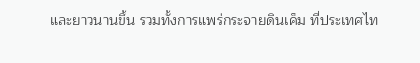และยาวนานขึ้น รวมทั้งการแพร่กระจายดินเค็ม ที่ประเทศไท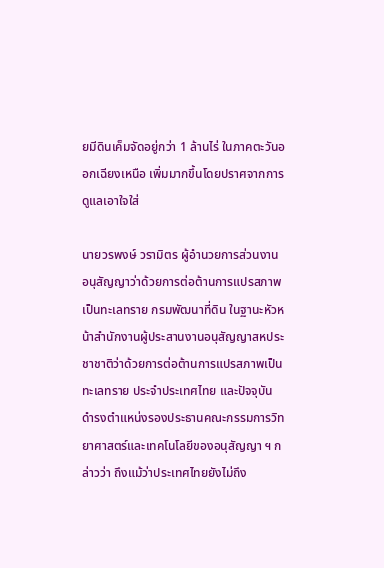ยมีดินเค็มจัดอยู่กว่า 1 ล้านไร่ ในภาคตะวันออกเฉียงเหนือ เพิ่มมากขึ้นโดยปราศจากการดูแลเอาใจใส่

นายวรพงษ์ วรามิตร ผู้อำนวยการส่วนงานอนุสัญญาว่าด้วยการต่อต้านการแปรสภาพเป็นทะเลทราย กรมพัฒนาที่ดิน ในฐานะหัวหน้าสำนักงานผู้ประสานงานอนุสัญญาสหประชาชาติว่าด้วยการต่อต้านการแปรสภาพเป็นทะเลทราย ประจำประเทศไทย และปัจจุบันดำรงตำแหน่งรองประธานคณะกรรมการวิทยาศาสตร์และเทคโนโลยีของอนุสัญญา ฯ กล่าวว่า ถึงแม้ว่าประเทศไทยยังไม่ถึง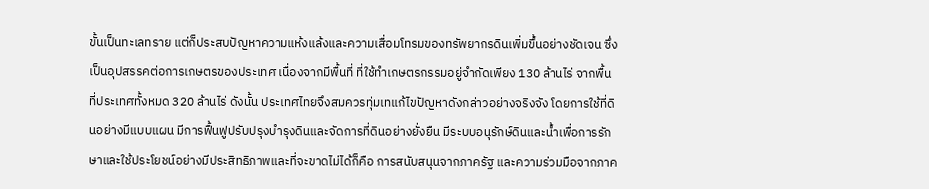ขั้นเป็นทะเลทราย แต่ก็ประสบปัญหาความแห้งแล้งและความเสื่อมโทรมของทรัพยากรดินเพิ่มขึ้นอย่างชัดเจน ซึ่งเป็นอุปสรรคต่อการเกษตรของประเทศ เนื่องจากมีพื้นที่ ที่ใช้ทำเกษตรกรรมอยู่จำกัดเพียง 130 ล้านไร่ จากพื้นที่ประเทศทั้งหมด 320 ล้านไร่ ดังนั้น ประเทศไทยจึงสมควรทุ่มเทแก้ไขปัญหาดังกล่าวอย่างจริงจัง โดยการใช้ที่ดินอย่างมีแบบแผน มีการฟื้นฟูปรับปรุงบำรุงดินและจัดการที่ดินอย่างยั่งยืน มีระบบอนุรักษ์ดินและน้ำเพื่อการรักษาและใช้ประโยชน์อย่างมีประสิทธิภาพและที่จะขาดไม่ได้ก็คือ การสนับสนุนจากภาครัฐ และความร่วมมือจากภาค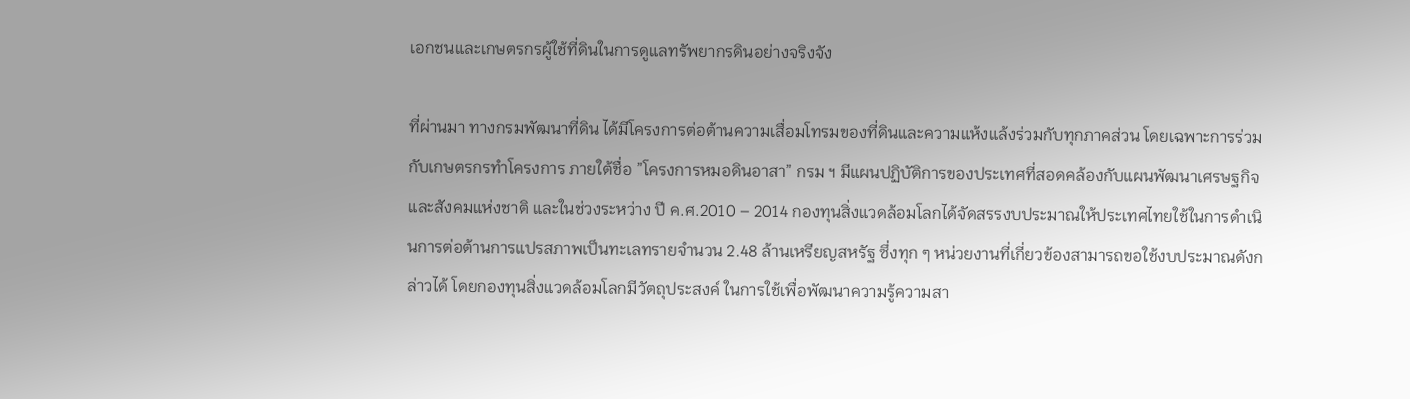เอกชนและเกษตรกรผู้ใช้ที่ดินในการดูแลทรัพยากรดินอย่างจริงจัง

ที่ผ่านมา ทางกรมพัฒนาที่ดิน ได้มีโครงการต่อต้านความเสื่อมโทรมของที่ดินและความแห้งแล้งร่วมกับทุกภาคส่วน โดยเฉพาะการร่วมกับเกษตรกรทำโครงการ ภายใต้ชื่อ ”โครงการหมอดินอาสา” กรม ฯ มีแผนปฏิบัติการของประเทศที่สอดคล้องกับแผนพัฒนาเศรษฐกิจและสังคมแห่งชาติ และในช่วงระหว่าง ปี ค.ศ.2010 – 2014 กองทุนสิ่งแวดล้อมโลกได้จัดสรรงบประมาณให้ประเทศไทยใช้ในการดำเนินการต่อต้านการแปรสภาพเป็นทะเลทรายจำนวน 2.48 ล้านเหรียญสหรัฐ ซึ่งทุก ๆ หน่วยงานที่เกี่ยวข้องสามารถขอใช้งบประมาณดังกล่าวได้ โดยกองทุนสิ่งแวดล้อมโลกมีวัตถุประสงค์ ในการใช้เพื่อพัฒนาความรู้ความสา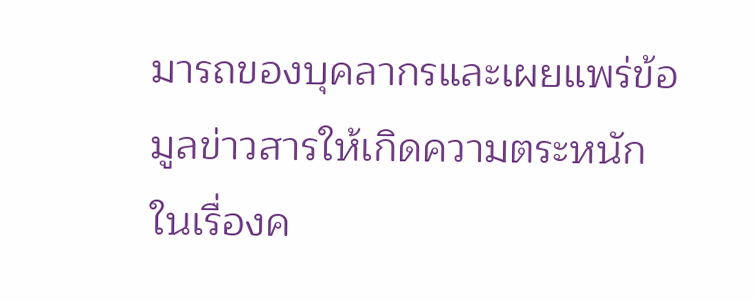มารถของบุคลากรและเผยแพร่ข้อมูลข่าวสารให้เกิดความตระหนักในเรื่องค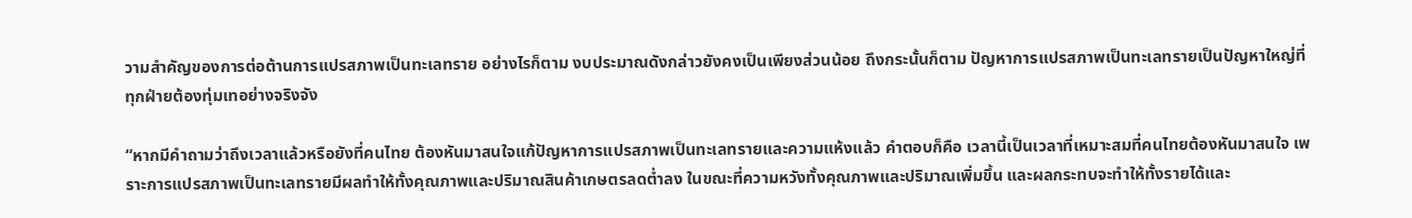วามสำคัญของการต่อต้านการแปรสภาพเป็นทะเลทราย อย่างไรก็ตาม งบประมาณดังกล่าวยังคงเป็นเพียงส่วนน้อย ถึงกระนั้นก็ตาม ปัญหาการแปรสภาพเป็นทะเลทรายเป็นปัญหาใหญ่ที่ทุกฝ่ายต้องทุ่มเทอย่างจริงจัง

“หากมีคำถามว่าถึงเวลาแล้วหรือยังที่คนไทย ต้องหันมาสนใจแก้ปัญหาการแปรสภาพเป็นทะเลทรายและความแห้งแล้ว คำตอบก็คือ เวลานี้เป็นเวลาที่เหมาะสมที่คนไทยต้องหันมาสนใจ เพราะการแปรสภาพเป็นทะเลทรายมีผลทำให้ทั้งคุณภาพและปริมาณสินค้าเกษตรลดต่ำลง ในขณะที่ความหวังทั้งคุณภาพและปริมาณเพิ่มขึ้น และผลกระทบจะทำให้ทั้งรายได้และ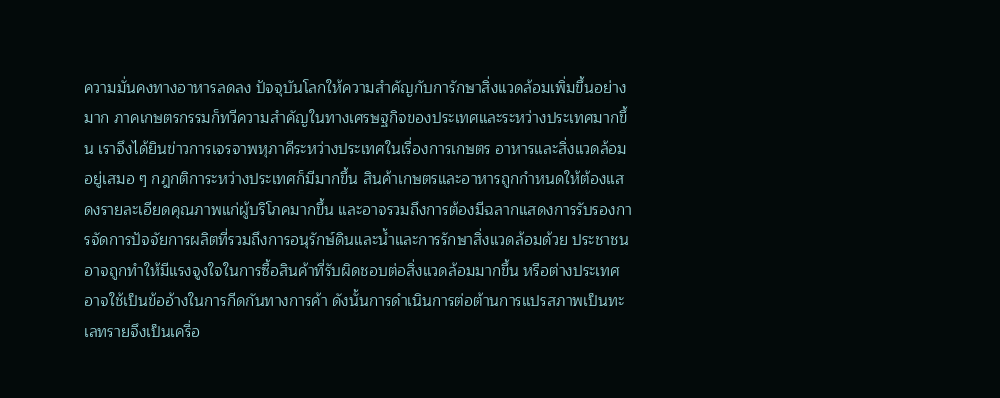ความมั่นคงทางอาหารลดลง ปัจจุบันโลกให้ความสำคัญกับการักษาสิ่งแวดล้อมเพิ่มขึ้นอย่างมาก ภาคเกษตรกรรมก็ทวีความสำคัญในทางเศรษฐกิจของประเทศและระหว่างประเทศมากขึ้น เราจึงได้ยินข่าวการเจรจาพหุภาคีระหว่างประเทศในเรื่องการเกษตร อาหารและสิ่งแวดล้อมอยู่เสมอ ๆ กฎกติการะหว่างประเทศก็มีมากขึ้น สินค้าเกษตรและอาหารถูกกำหนดให้ต้องแสดงรายละเอียดคุณภาพแก่ผู้บริโภคมากขึ้น และอาจรวมถึงการต้องมีฉลากแสดงการรับรองการจัดการปัจจัยการผลิตที่รวมถึงการอนุรักษ์ดินและน้ำและการรักษาสิ่งแวดล้อมด้วย ประชาชนอาจถูกทำให้มีแรงจูงใจในการซื้อสินค้าที่รับผิดชอบต่อสิ่งแวดล้อมมากขึ้น หรือต่างประเทศอาจใช้เป็นข้ออ้างในการกีดกันทางการค้า ดังนั้นการดำเนินการต่อต้านการแปรสภาพเป็นทะเลทรายจึงเป็นเครื่อ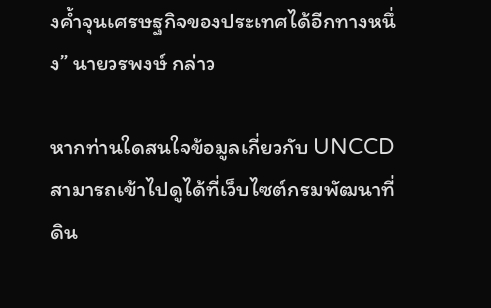งค้ำจุนเศรษฐกิจของประเทศได้อีกทางหนึ่ง” นายวรพงษ์ กล่าว

หากท่านใดสนใจข้อมูลเกี่ยวกับ UNCCD สามารถเข้าไปดูได้ที่เว็บไซต์กรมพัฒนาที่ดิน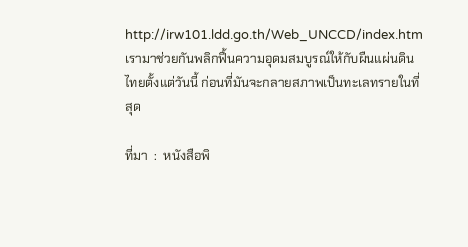http://irw101.ldd.go.th/Web_UNCCD/index.htm เรามาช่วยกันพลิกฟื้นความอุดมสมบูรณ์ให้กับผืนแผ่นดินไทยตั้งแต่วันนี้ ก่อนที่มันจะกลายสภาพเป็นทะเลทรายในที่สุด

ที่มา  :  หนังสือพิ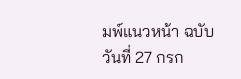มพ์แนวหน้า ฉบับวันที่ 27 กรก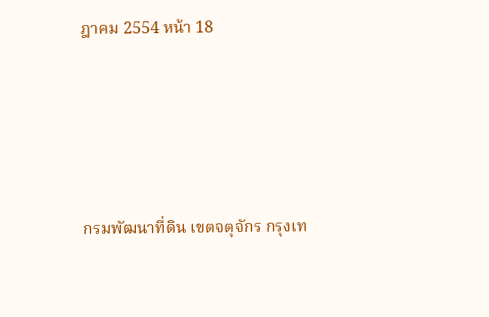ฎาคม 2554 หน้า 18







กรมพัฒนาที่ดิน เขตจตุจักร กรุงเท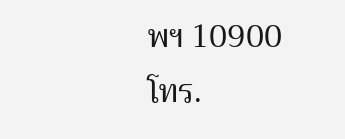พฯ 10900
โทร.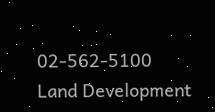02-562-5100
Land Development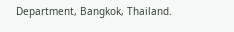Department, Bangkok, Thailand.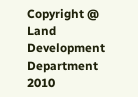Copyright @ Land Development Department 2010